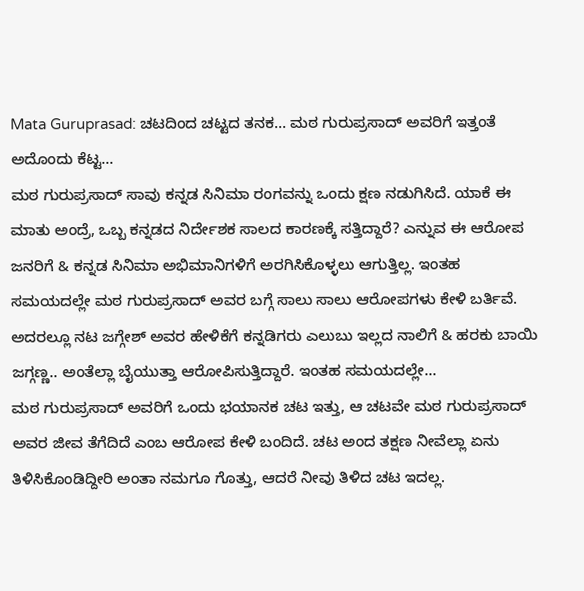Mata Guruprasad: ಚಟದಿಂದ ಚಟ್ಟದ ತನಕ... ಮಠ ಗುರುಪ್ರಸಾದ್ ಅವರಿಗೆ ಇತ್ತಂತೆ ಅದೊಂದು ಕೆಟ್ಟ...
ಮಠ ಗುರುಪ್ರಸಾದ್ ಸಾವು ಕನ್ನಡ ಸಿನಿಮಾ ರಂಗವನ್ನು ಒಂದು ಕ್ಷಣ ನಡುಗಿಸಿದೆ. ಯಾಕೆ ಈ ಮಾತು ಅಂದ್ರೆ, ಒಬ್ಬ ಕನ್ನಡದ ನಿರ್ದೇಶಕ ಸಾಲದ ಕಾರಣಕ್ಕೆ ಸತ್ತಿದ್ದಾರೆ? ಎನ್ನುವ ಈ ಆರೋಪ ಜನರಿಗೆ & ಕನ್ನಡ ಸಿನಿಮಾ ಅಭಿಮಾನಿಗಳಿಗೆ ಅರಗಿಸಿಕೊಳ್ಳಲು ಆಗುತ್ತಿಲ್ಲ. ಇಂತಹ ಸಮಯದಲ್ಲೇ ಮಠ ಗುರುಪ್ರಸಾದ್ ಅವರ ಬಗ್ಗೆ ಸಾಲು ಸಾಲು ಆರೋಪಗಳು ಕೇಳಿ ಬರ್ತಿವೆ. ಅದರಲ್ಲೂ ನಟ ಜಗ್ಗೇಶ್ ಅವರ ಹೇಳಿಕೆಗೆ ಕನ್ನಡಿಗರು ಎಲುಬು ಇಲ್ಲದ ನಾಲಿಗೆ & ಹರಕು ಬಾಯಿ ಜಗ್ಗಣ್ಣ.. ಅಂತೆಲ್ಲಾ ಬೈಯುತ್ತಾ ಆರೋಪಿಸುತ್ತಿದ್ದಾರೆ. ಇಂತಹ ಸಮಯದಲ್ಲೇ...
ಮಠ ಗುರುಪ್ರಸಾದ್ ಅವರಿಗೆ ಒಂದು ಭಯಾನಕ ಚಟ ಇತ್ತು, ಆ ಚಟವೇ ಮಠ ಗುರುಪ್ರಸಾದ್ ಅವರ ಜೀವ ತೆಗೆದಿದೆ ಎಂಬ ಆರೋಪ ಕೇಳಿ ಬಂದಿದೆ. ಚಟ ಅಂದ ತಕ್ಷಣ ನೀವೆಲ್ಲಾ ಏನು ತಿಳಿಸಿಕೊಂಡಿದ್ದೀರಿ ಅಂತಾ ನಮಗೂ ಗೊತ್ತು, ಆದರೆ ನೀವು ತಿಳಿದ ಚಟ ಇದಲ್ಲ.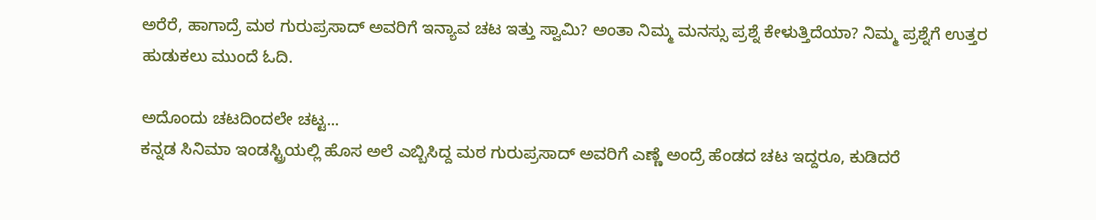ಅರೆರೆ, ಹಾಗಾದ್ರೆ ಮಠ ಗುರುಪ್ರಸಾದ್ ಅವರಿಗೆ ಇನ್ಯಾವ ಚಟ ಇತ್ತು ಸ್ವಾಮಿ? ಅಂತಾ ನಿಮ್ಮ ಮನಸ್ಸು ಪ್ರಶ್ನೆ ಕೇಳುತ್ತಿದೆಯಾ? ನಿಮ್ಮ ಪ್ರಶ್ನೆಗೆ ಉತ್ತರ ಹುಡುಕಲು ಮುಂದೆ ಓದಿ.

ಅದೊಂದು ಚಟದಿಂದಲೇ ಚಟ್ಟ...
ಕನ್ನಡ ಸಿನಿಮಾ ಇಂಡಸ್ಟ್ರಿಯಲ್ಲಿ ಹೊಸ ಅಲೆ ಎಬ್ಬಿಸಿದ್ದ ಮಠ ಗುರುಪ್ರಸಾದ್ ಅವರಿಗೆ ಎಣ್ಣೆ ಅಂದ್ರೆ ಹೆಂಡದ ಚಟ ಇದ್ದರೂ, ಕುಡಿದರೆ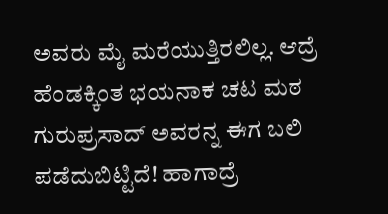ಅವರು ಮೈ ಮರೆಯುತ್ತಿರಲಿಲ್ಲ. ಆದ್ರೆ ಹೆಂಡಕ್ಕಿಂತ ಭಯನಾಕ ಚಟ ಮಠ ಗುರುಪ್ರಸಾದ್ ಅವರನ್ನ ಈಗ ಬಲಿ ಪಡೆದುಬಿಟ್ಟಿದೆ! ಹಾಗಾದ್ರೆ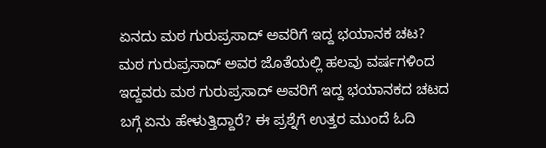ಏನದು ಮಠ ಗುರುಪ್ರಸಾದ್ ಅವರಿಗೆ ಇದ್ದ ಭಯಾನಕ ಚಟ? ಮಠ ಗುರುಪ್ರಸಾದ್ ಅವರ ಜೊತೆಯಲ್ಲಿ ಹಲವು ವರ್ಷಗಳಿಂದ ಇದ್ದವರು ಮಠ ಗುರುಪ್ರಸಾದ್ ಅವರಿಗೆ ಇದ್ದ ಭಯಾನಕದ ಚಟದ ಬಗ್ಗೆ ಏನು ಹೇಳುತ್ತಿದ್ದಾರೆ? ಈ ಪ್ರಶ್ನೆಗೆ ಉತ್ತರ ಮುಂದೆ ಓದಿ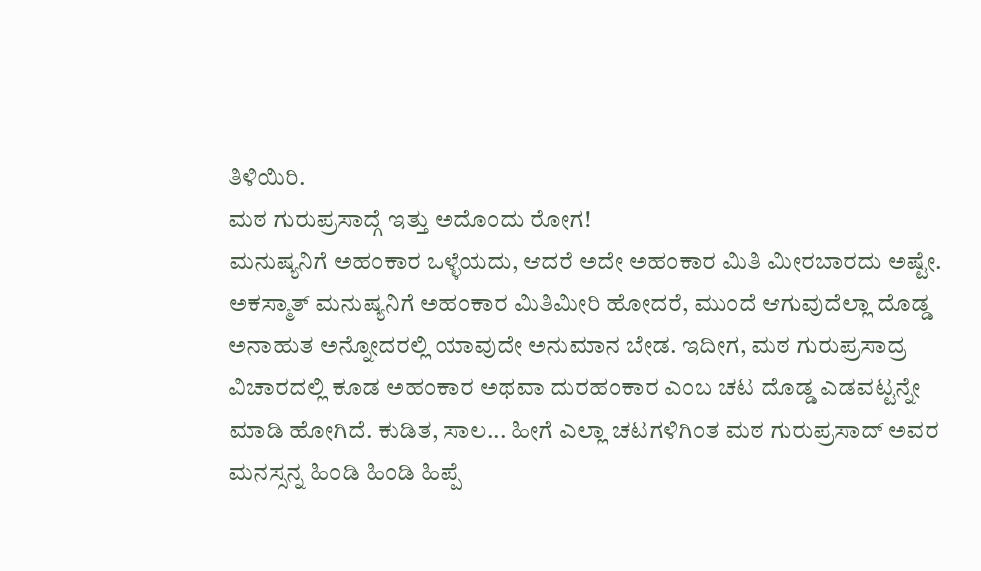ತಿಳಿಯಿರಿ.
ಮಠ ಗುರುಪ್ರಸಾದ್ಗೆ ಇತ್ತು ಅದೊಂದು ರೋಗ!
ಮನುಷ್ಯನಿಗೆ ಅಹಂಕಾರ ಒಳ್ಳೆಯದು, ಆದರೆ ಅದೇ ಅಹಂಕಾರ ಮಿತಿ ಮೀರಬಾರದು ಅಷ್ಟೇ. ಅಕಸ್ಮಾತ್ ಮನುಷ್ಯನಿಗೆ ಅಹಂಕಾರ ಮಿತಿಮೀರಿ ಹೋದರೆ, ಮುಂದೆ ಆಗುವುದೆಲ್ಲಾ ದೊಡ್ಡ ಅನಾಹುತ ಅನ್ನೋದರಲ್ಲಿ ಯಾವುದೇ ಅನುಮಾನ ಬೇಡ. ಇದೀಗ, ಮಠ ಗುರುಪ್ರಸಾದ್ರ ವಿಚಾರದಲ್ಲಿ ಕೂಡ ಅಹಂಕಾರ ಅಥವಾ ದುರಹಂಕಾರ ಎಂಬ ಚಟ ದೊಡ್ಡ ಎಡವಟ್ಟನ್ನೇ ಮಾಡಿ ಹೋಗಿದೆ. ಕುಡಿತ, ಸಾಲ... ಹೀಗೆ ಎಲ್ಲಾ ಚಟಗಳಿಗಿಂತ ಮಠ ಗುರುಪ್ರಸಾದ್ ಅವರ ಮನಸ್ಸನ್ನ ಹಿಂಡಿ ಹಿಂಡಿ ಹಿಪ್ಪೆ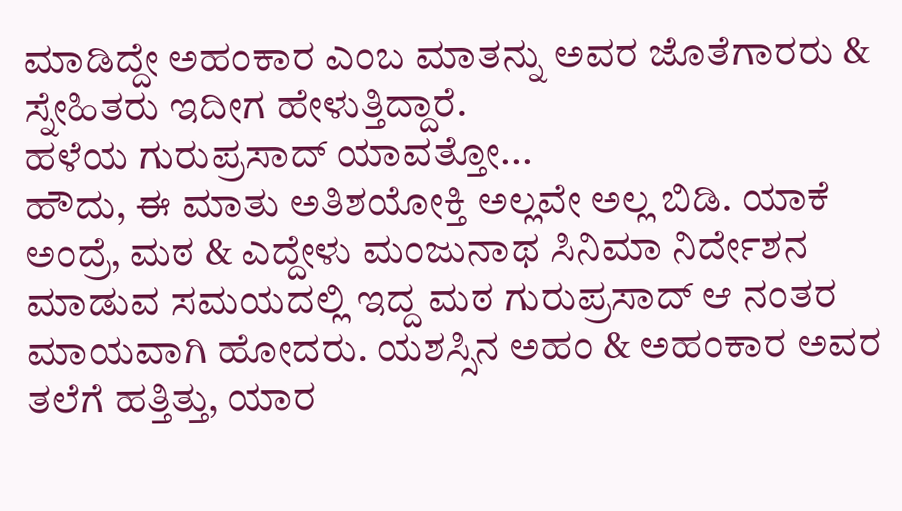ಮಾಡಿದ್ದೇ ಅಹಂಕಾರ ಎಂಬ ಮಾತನ್ನು ಅವರ ಜೊತೆಗಾರರು & ಸ್ನೇಹಿತರು ಇದೀಗ ಹೇಳುತ್ತಿದ್ದಾರೆ.
ಹಳೆಯ ಗುರುಪ್ರಸಾದ್ ಯಾವತ್ತೋ...
ಹೌದು, ಈ ಮಾತು ಅತಿಶಯೋಕ್ತಿ ಅಲ್ಲವೇ ಅಲ್ಲ ಬಿಡಿ. ಯಾಕೆ ಅಂದ್ರೆ, ಮಠ & ಎದ್ದೇಳು ಮಂಜುನಾಥ ಸಿನಿಮಾ ನಿರ್ದೇಶನ ಮಾಡುವ ಸಮಯದಲ್ಲಿ ಇದ್ದ ಮಠ ಗುರುಪ್ರಸಾದ್ ಆ ನಂತರ ಮಾಯವಾಗಿ ಹೋದರು. ಯಶಸ್ಸಿನ ಅಹಂ & ಅಹಂಕಾರ ಅವರ ತಲೆಗೆ ಹತ್ತಿತ್ತು, ಯಾರ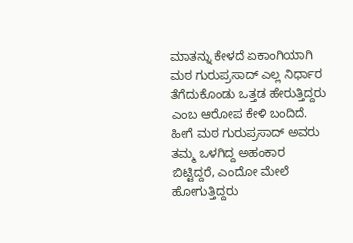ಮಾತನ್ನು ಕೇಳದೆ ಏಕಾಂಗಿಯಾಗಿ ಮಠ ಗುರುಪ್ರಸಾದ್ ಎಲ್ಲ ನಿರ್ಧಾರ ತೆಗೆದುಕೊಂಡು ಒತ್ತಡ ಹೇರುತ್ತಿದ್ದರು ಎಂಬ ಆರೋಪ ಕೇಳಿ ಬಂದಿದೆ. ಹೀಗೆ ಮಠ ಗುರುಪ್ರಸಾದ್ ಅವರು ತಮ್ಮ ಒಳಗಿದ್ದ ಅಹಂಕಾರ ಬಿಟ್ಟಿದ್ದರೆ, ಎಂದೋ ಮೇಲೆ ಹೋಗುತ್ತಿದ್ದರು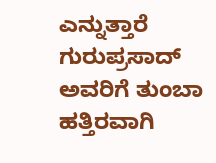ಎನ್ನುತ್ತಾರೆ ಗುರುಪ್ರಸಾದ್ ಅವರಿಗೆ ತುಂಬಾ ಹತ್ತಿರವಾಗಿ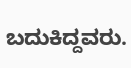ಬದುಕಿದ್ದವರು.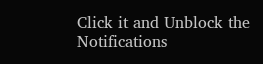Click it and Unblock the Notifications